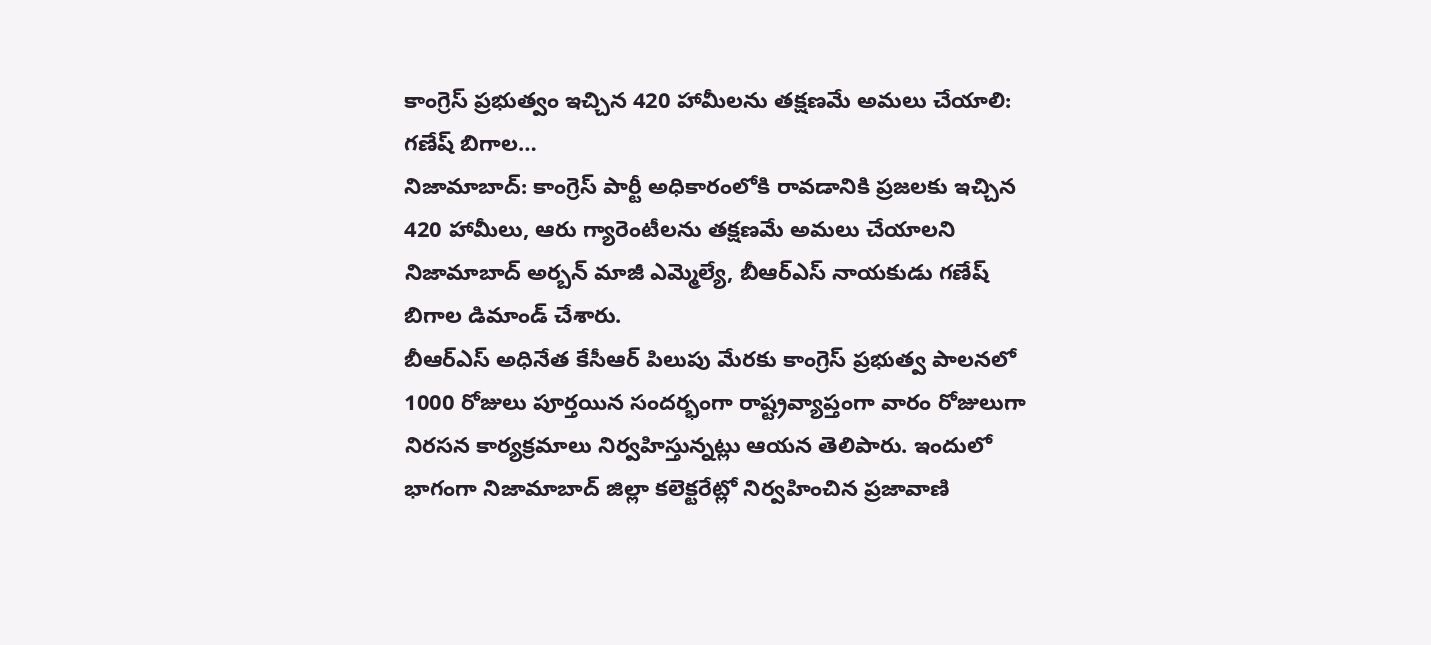కాంగ్రెస్ ప్రభుత్వం ఇచ్చిన 420 హామీలను తక్షణమే అమలు చేయాలి: గణేష్ బిగాల…
నిజామాబాద్: కాంగ్రెస్ పార్టీ అధికారంలోకి రావడానికి ప్రజలకు ఇచ్చిన 420 హామీలు, ఆరు గ్యారెంటీలను తక్షణమే అమలు చేయాలని నిజామాబాద్ అర్బన్ మాజీ ఎమ్మెల్యే, బీఆర్ఎస్ నాయకుడు గణేష్ బిగాల డిమాండ్ చేశారు.
బీఆర్ఎస్ అధినేత కేసీఆర్ పిలుపు మేరకు కాంగ్రెస్ ప్రభుత్వ పాలనలో 1000 రోజులు పూర్తయిన సందర్భంగా రాష్ట్రవ్యాప్తంగా వారం రోజులుగా నిరసన కార్యక్రమాలు నిర్వహిస్తున్నట్లు ఆయన తెలిపారు. ఇందులో భాగంగా నిజామాబాద్ జిల్లా కలెక్టరేట్లో నిర్వహించిన ప్రజావాణి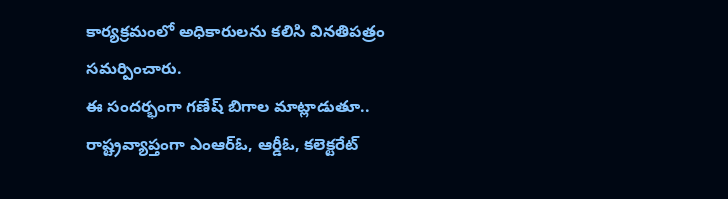కార్యక్రమంలో అధికారులను కలిసి వినతిపత్రం సమర్పించారు.
ఈ సందర్భంగా గణేష్ బిగాల మాట్లాడుతూ.. రాష్ట్రవ్యాప్తంగా ఎంఆర్ఓ, ఆర్డీఓ, కలెక్టరేట్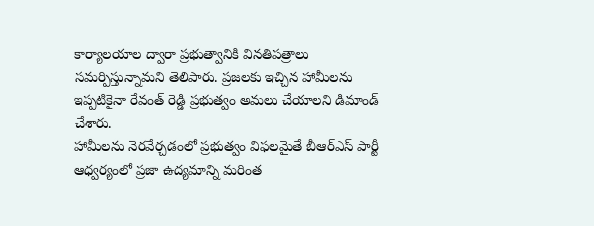కార్యాలయాల ద్వారా ప్రభుత్వానికి వినతిపత్రాలు సమర్పిస్తున్నామని తెలిపారు. ప్రజలకు ఇచ్చిన హామీలను ఇప్పటికైనా రేవంత్ రెడ్డి ప్రభుత్వం అమలు చేయాలని డిమాండ్ చేశారు.
హామీలను నెరవేర్చడంలో ప్రభుత్వం విఫలమైతే బీఆర్ఎస్ పార్టీ ఆధ్వర్యంలో ప్రజా ఉద్యమాన్ని మరింత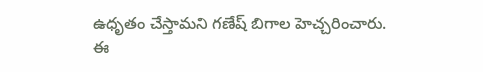ఉధృతం చేస్తామని గణేష్ బిగాల హెచ్చరించారు.
ఈ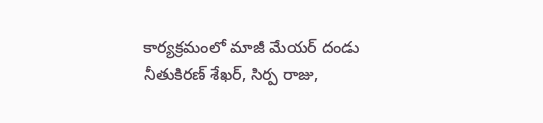కార్యక్రమంలో మాజీ మేయర్ దండు నీతుకిరణ్ శేఖర్, సిర్ప రాజు,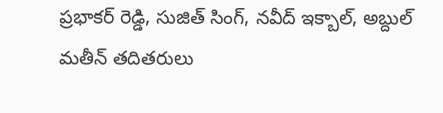ప్రభాకర్ రెడ్డి, సుజిత్ సింగ్, నవీద్ ఇక్బాల్, అబ్దుల్ మతీన్ తదితరులు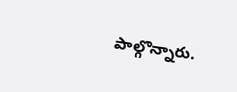పాల్గొన్నారు.